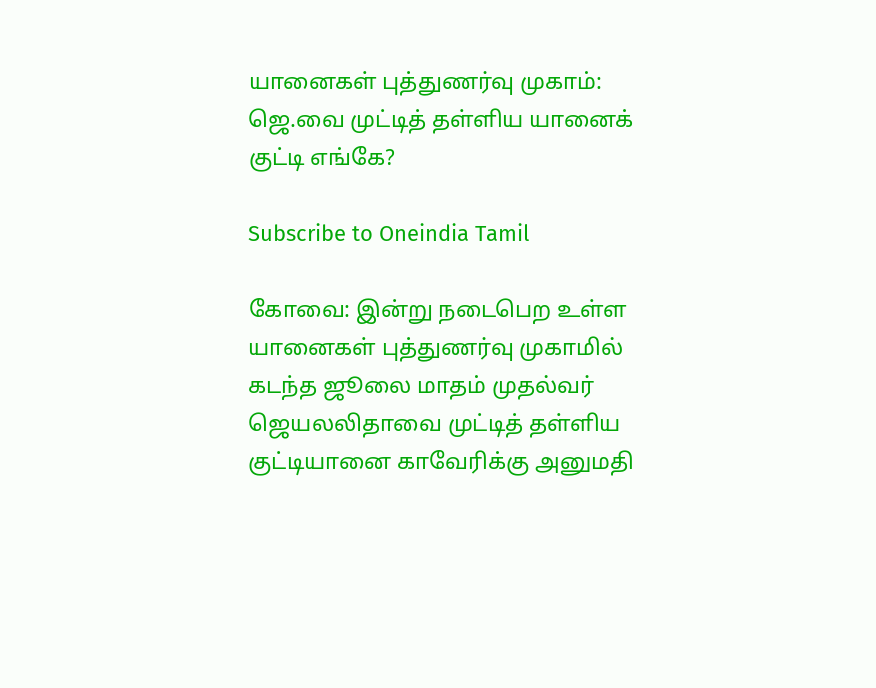யானைகள் புத்துணர்வு முகாம்: ஜெ.வை முட்டித் தள்ளிய யானைக் குட்டி எங்கே?

Subscribe to Oneindia Tamil

கோவை: இன்று நடைபெற உள்ள யானைகள் புத்துணர்வு முகாமில் கடந்த ஜூலை மாதம் முதல்வர் ஜெயலலிதாவை முட்டித் தள்ளிய குட்டியானை காவேரிக்கு அனுமதி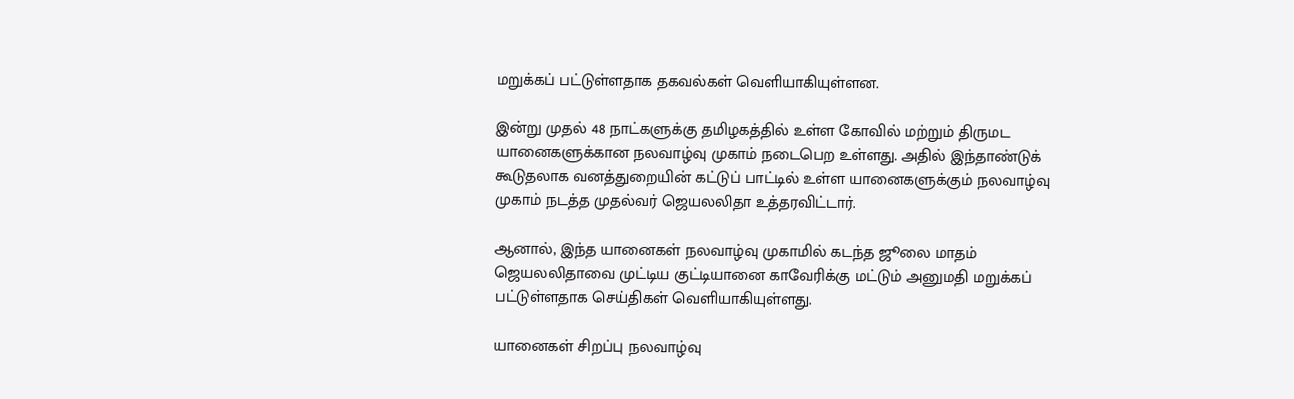மறுக்கப் பட்டுள்ளதாக தகவல்கள் வெளியாகியுள்ளன.

இன்று முதல் 48 நாட்களுக்கு தமிழகத்தில் உள்ள கோவில் மற்றும் திருமட யானைகளுக்கான நலவாழ்வு முகாம் நடைபெற உள்ளது. அதில் இந்தாண்டுக் கூடுதலாக வனத்துறையின் கட்டுப் பாட்டில் உள்ள யானைகளுக்கும் நலவாழ்வு முகாம் நடத்த முதல்வர் ஜெயலலிதா உத்தரவிட்டார்.

ஆனால், இந்த யானைகள் நலவாழ்வு முகாமில் கடந்த ஜூலை மாதம் ஜெயலலிதாவை முட்டிய குட்டியானை காவேரிக்கு மட்டும் அனுமதி மறுக்கப் பட்டுள்ளதாக செய்திகள் வெளியாகியுள்ளது.

யானைகள் சிறப்பு நலவாழ்வு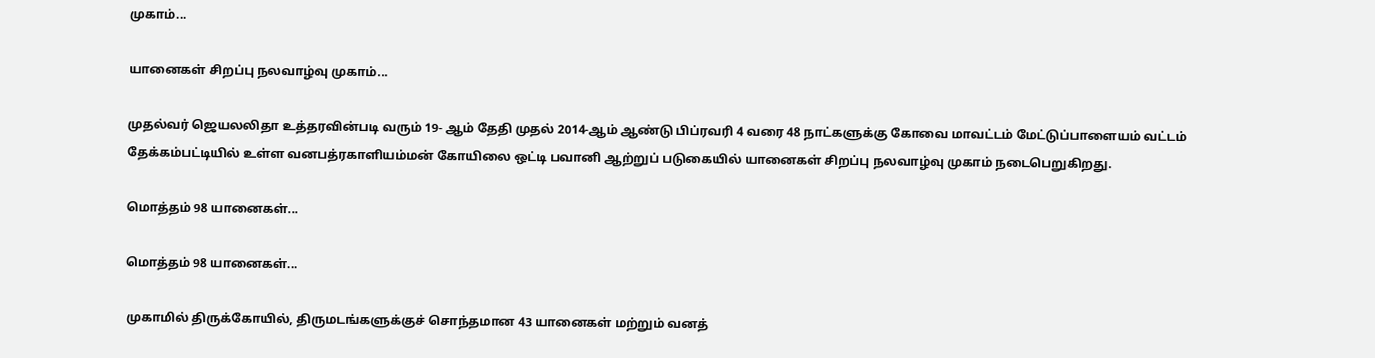முகாம்...

யானைகள் சிறப்பு நலவாழ்வு முகாம்...

முதல்வர் ஜெயலலிதா உத்தரவின்படி வரும் 19- ஆம் தேதி முதல் 2014-ஆம் ஆண்டு பிப்ரவரி 4 வரை 48 நாட்களுக்கு கோவை மாவட்டம் மேட்டுப்பாளையம் வட்டம் தேக்கம்பட்டியில் உள்ள வனபத்ரகாளியம்மன் கோயிலை ஒட்டி பவானி ஆற்றுப் படுகையில் யானைகள் சிறப்பு நலவாழ்வு முகாம் நடைபெறுகிறது.

மொத்தம் 98 யானைகள்...

மொத்தம் 98 யானைகள்...

முகாமில் திருக்கோயில், திருமடங்களுக்குச் சொந்தமான 43 யானைகள் மற்றும் வனத்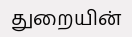துறையின்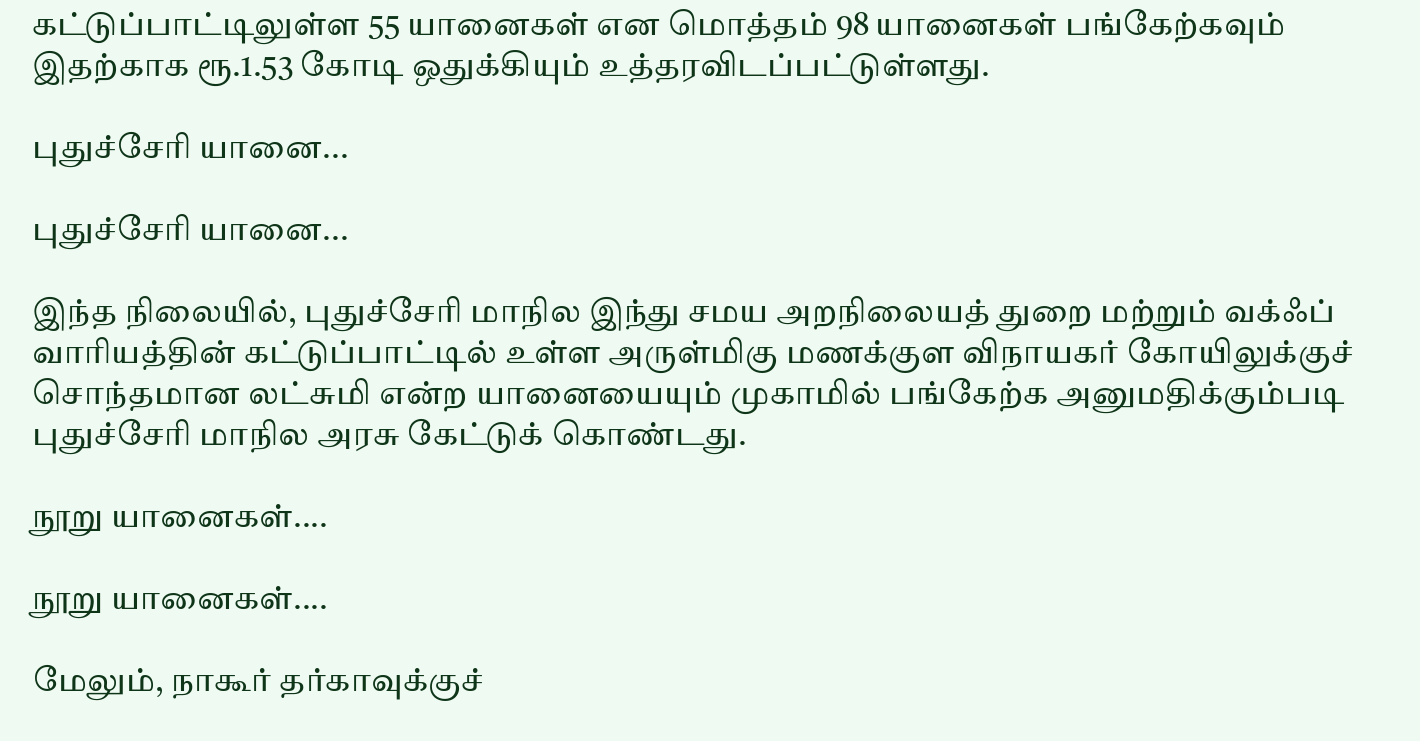கட்டுப்பாட்டிலுள்ள 55 யானைகள் என மொத்தம் 98 யானைகள் பங்கேற்கவும் இதற்காக ரூ.1.53 கோடி ஒதுக்கியும் உத்தரவிடப்பட்டுள்ளது.

புதுச்சேரி யானை...

புதுச்சேரி யானை...

இந்த நிலையில், புதுச்சேரி மாநில இந்து சமய அறநிலையத் துறை மற்றும் வக்ஃப் வாரியத்தின் கட்டுப்பாட்டில் உள்ள அருள்மிகு மணக்குள விநாயகர் கோயிலுக்குச் சொந்தமான லட்சுமி என்ற யானையையும் முகாமில் பங்கேற்க அனுமதிக்கும்படி புதுச்சேரி மாநில அரசு கேட்டுக் கொண்டது.

நூறு யானைகள்....

நூறு யானைகள்....

மேலும், நாகூர் தர்காவுக்குச்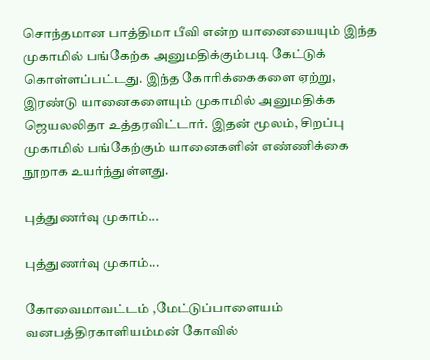சொந்தமான பாத்திமா பீவி என்ற யானையையும் இந்த முகாமில் பங்கேற்க அனுமதிக்கும்படி கேட்டுக் கொள்ளப்பட்டது. இந்த கோரிக்கைகளை ஏற்று, இரண்டு யானைகளையும் முகாமில் அனுமதிக்க ஜெயலலிதா உத்தரவிட்டார். இதன் மூலம், சிறப்பு முகாமில் பங்கேற்கும் யானைகளின் எண்ணிக்கை நூறாக உயர்ந்துள்ளது.

புத்துணர்வு முகாம்...

புத்துணர்வு முகாம்...

கோவைமாவட்டம் ,மேட்டுப்பாளையம் வனபத்திரகாளியம்மன் கோவில்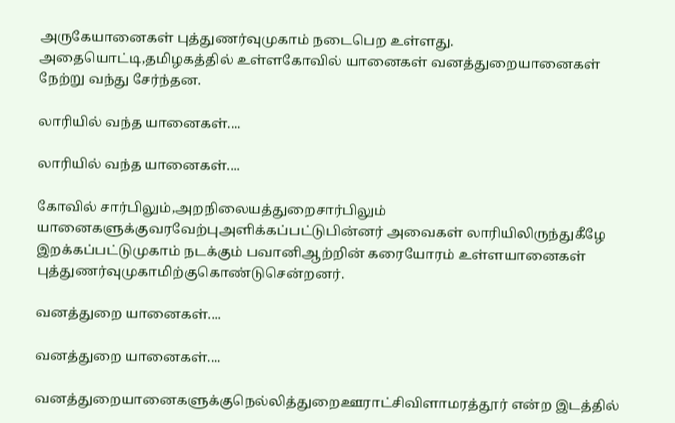அருகேயானைகள் புத்துணர்வுமுகாம் நடைபெற உள்ளது. அதையொட்டி,தமிழகத்தில் உள்ளகோவில் யானைகள் வனத்துறையானைகள் நேற்று வந்து சேர்ந்தன.

லாரியில் வந்த யானைகள்....

லாரியில் வந்த யானைகள்....

கோவில் சார்பிலும்,அறநிலையத்துறைசார்பிலும் யானைகளுக்குவரவேற்புஅளிக்கப்பட்டுபின்னர் அவைகள் லாரியிலிருந்துகீழே இறக்கப்பட்டுமுகாம் நடக்கும் பவானிஆற்றின் கரையோரம் உள்ளயானைகள் புத்துணர்வுமுகாமிற்குகொண்டுசென்றனர்.

வனத்துறை யானைகள்....

வனத்துறை யானைகள்....

வனத்துறையானைகளுக்குநெல்லித்துறைஊராட்சிவிளாமரத்தூர் என்ற இடத்தில்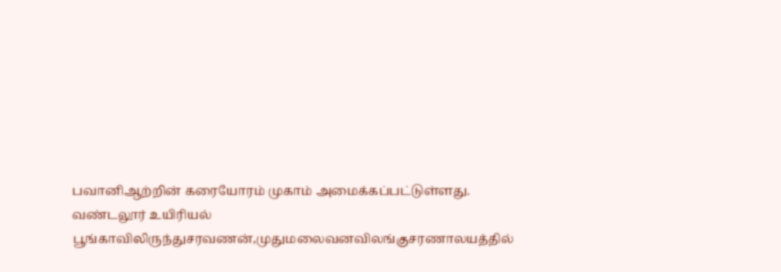பவானிஆற்றின் கரையோரம் முகாம் அமைக்கப்பட்டுள்ளது. வண்டலூர் உயிரியல் பூங்காவிலிருந்துசரவணன்,முதுமலைவனவிலங்குசரணாலயத்தில்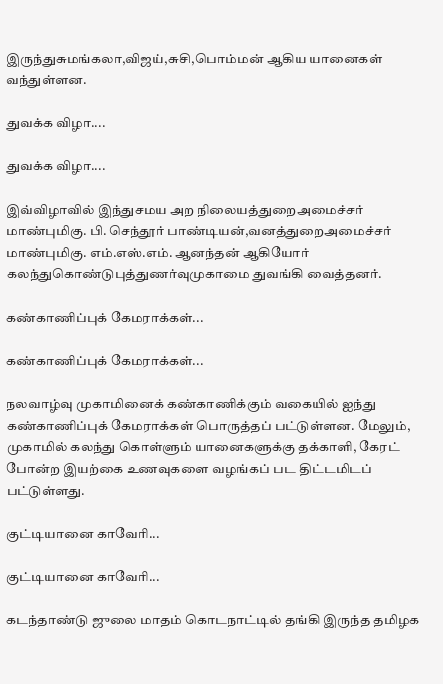இருந்துசுமங்கலா,விஜய்,சுசி,பொம்மன் ஆகிய யானைகள் வந்துள்ளன.

துவக்க விழா....

துவக்க விழா....

இவ்விழாவில் இந்துசமய அற நிலையத்துறைஅமைச்சர் மாண்புமிகு. பி. செந்தூர் பாண்டியன்,வனத்துறைஅமைச்சர் மாண்புமிகு. எம்.எஸ்.எம். ஆனந்தன் ஆகியோர் கலந்துகொண்டுபுத்துணர்வுமுகாமை துவங்கி வைத்தனர்.

கண்காணிப்புக் கேமராக்கள்...

கண்காணிப்புக் கேமராக்கள்...

நலவாழ்வு முகாமினைக் கண்காணிக்கும் வகையில் ஐந்து கண்காணிப்புக் கேமராக்கள் பொருத்தப் பட்டுள்ளன. மேலும், முகாமில் கலந்து கொள்ளும் யானைகளுக்கு தக்காளி, கேரட் போன்ற இயற்கை உணவுகளை வழங்கப் பட திட்டமிடப் பட்டுள்ளது.

குட்டியானை காவேரி...

குட்டியானை காவேரி...

கடந்தாண்டு ஜுலை மாதம் கொடநாட்டில் தங்கி இருந்த தமிழக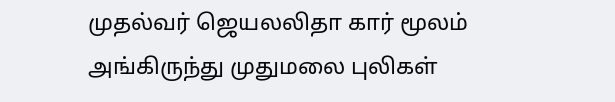முதல்வர் ஜெயலலிதா கார் மூலம் அங்கிருந்து முதுமலை புலிகள்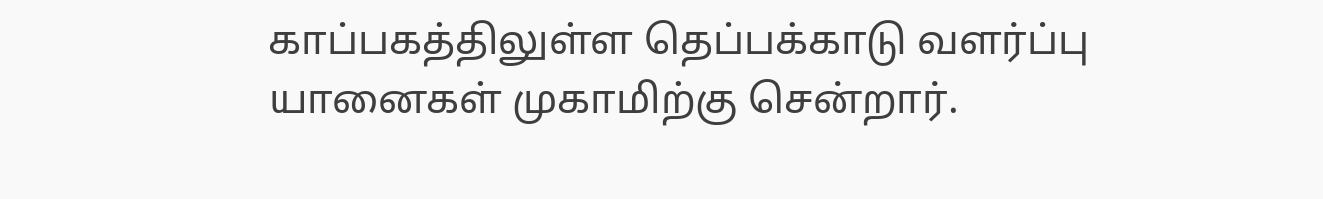காப்பகத்திலுள்ள தெப்பக்காடு வளர்ப்பு யானைகள் முகாமிற்கு சென்றார்.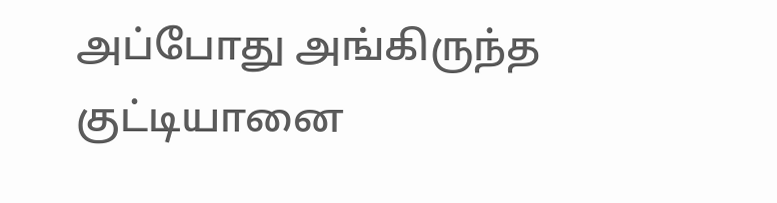அப்போது அங்கிருந்த குட்டியானை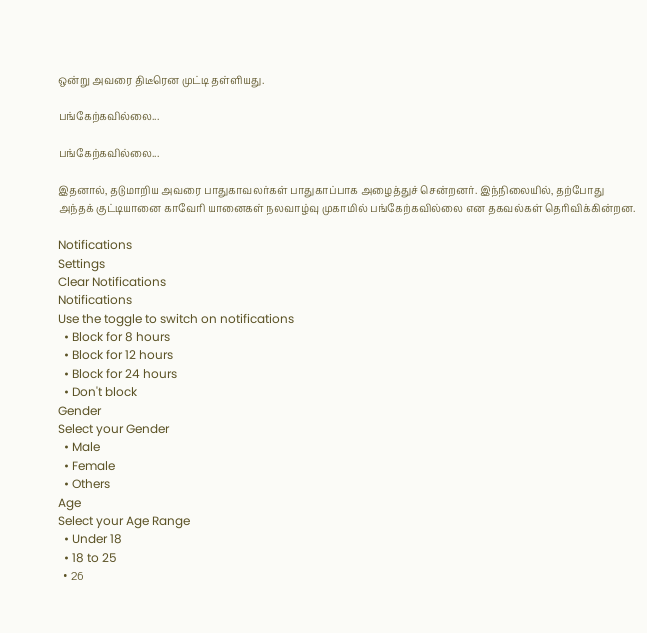ஒன்று அவரை திடீரென முட்டி தள்ளியது.

பங்கேற்கவில்லை...

பங்கேற்கவில்லை...

இதனால், தடுமாறிய அவரை பாதுகாவலர்கள் பாதுகாப்பாக அழைத்துச் சென்றனர். இந்நிலையில், தற்போது அந்தக் குட்டியானை காவேரி யானைகள் நலவாழ்வு முகாமில் பங்கேற்கவில்லை என தகவல்கள் தெரிவிக்கின்றன.

Notifications
Settings
Clear Notifications
Notifications
Use the toggle to switch on notifications
  • Block for 8 hours
  • Block for 12 hours
  • Block for 24 hours
  • Don't block
Gender
Select your Gender
  • Male
  • Female
  • Others
Age
Select your Age Range
  • Under 18
  • 18 to 25
  • 26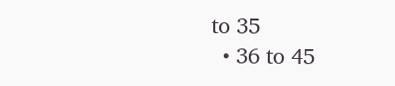to 35
  • 36 to 45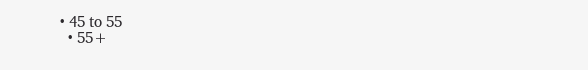• 45 to 55
  • 55+